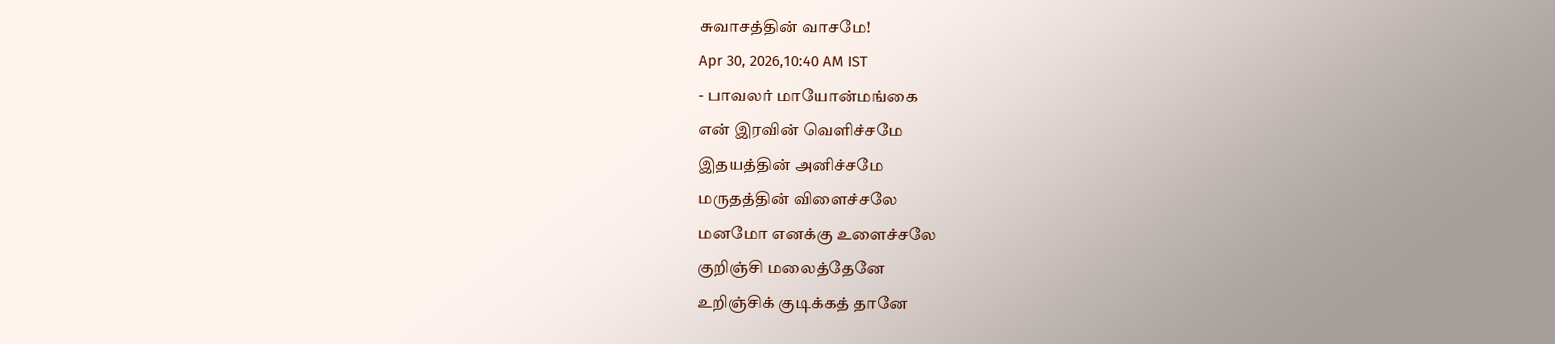சுவாசத்தின் வாசமே!
Apr 30, 2026,10:40 AM IST
- பாவலர் மாயோன்மங்கை
என் இரவின் வெளிச்சமே
இதயத்தின் அனிச்சமே
மருதத்தின் விளைச்சலே
மனமோ எனக்கு உளைச்சலே
குறிஞ்சி மலைத்தேனே
உறிஞ்சிக் குடிக்கத் தானே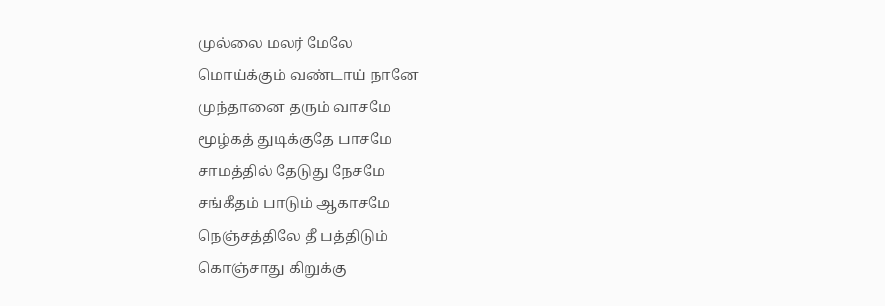முல்லை மலர் மேலே
மொய்க்கும் வண்டாய் நானே
முந்தானை தரும் வாசமே
மூழ்கத் துடிக்குதே பாசமே
சாமத்தில் தேடுது நேசமே
சங்கீதம் பாடும் ஆகாசமே
நெஞ்சத்திலே தீ பத்திடும்
கொஞ்சாது கிறுக்கு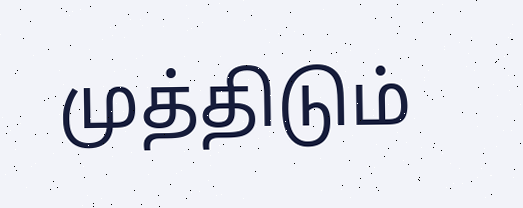முத்திடும்